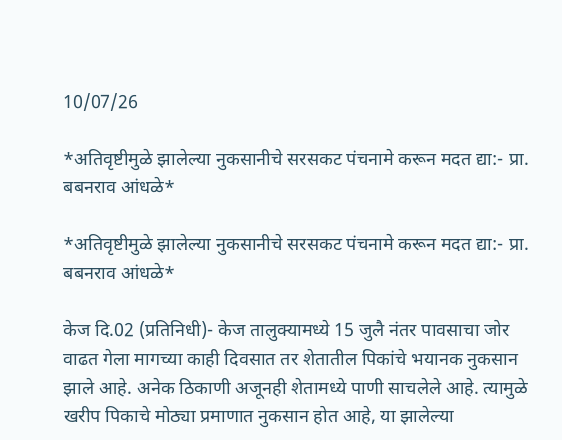10/07/26

*अतिवृष्टीमुळे झालेल्या नुकसानीचे सरसकट पंचनामे करून मदत द्या:- प्रा. बबनराव आंधळे*

*अतिवृष्टीमुळे झालेल्या नुकसानीचे सरसकट पंचनामे करून मदत द्या:- प्रा. बबनराव आंधळे*

केज दि.02 (प्रतिनिधी)- केज तालुक्यामध्ये 15 जुलै नंतर पावसाचा जोर वाढत गेला मागच्या काही दिवसात तर शेतातील पिकांचे भयानक नुकसान झाले आहे. अनेक ठिकाणी अजूनही शेतामध्ये पाणी साचलेले आहे. त्यामुळे खरीप पिकाचे मोठ्या प्रमाणात नुकसान होत आहे, या झालेल्या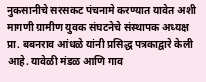नुकसानीचे सरसकट पंचनामे करण्यात यावेत अशी मागणी ग्रामीण युवक संघटनेचे संस्थापक अध्यक्ष प्रा. बबनराव आंधळे यांनी प्रसिद्ध पत्रकाद्वारे केली आहे. यावेळी मंडळ आणि गाव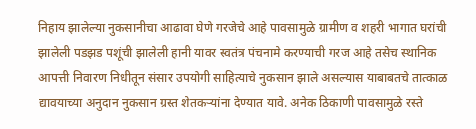निहाय झालेल्या नुकसानीचा आढावा घेणे गरजेचे आहे पावसामुळे ग्रामीण व शहरी भागात घरांची झालेली पडझड पशूंची झालेली हानी यावर स्वतंत्र पंचनामे करण्याची गरज आहे तसेच स्थानिक आपत्ती निवारण निधीतून संसार उपयोगी साहित्याचे नुकसान झाले असल्यास याबाबतचे तात्काळ द्यावयाच्या अनुदान नुकसान ग्रस्त शेतकऱ्यांना देण्यात यावे. अनेक ठिकाणी पावसामुळे रस्ते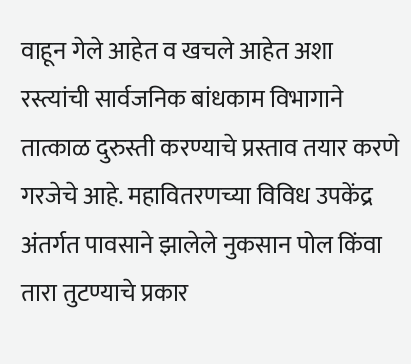वाहून गेले आहेत व खचले आहेत अशा रस्त्यांची सार्वजनिक बांधकाम विभागाने तात्काळ दुरुस्ती करण्याचे प्रस्ताव तयार करणे गरजेचे आहे. महावितरणच्या विविध उपकेंद्र अंतर्गत पावसाने झालेले नुकसान पोल किंवा तारा तुटण्याचे प्रकार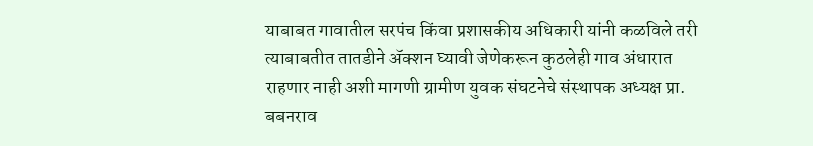याबाबत गावातील सरपंच किंवा प्रशासकीय अधिकारी यांनी कळविले तरी त्याबाबतीत तातडीने ॲक्शन घ्यावी जेणेकरून कुठलेही गाव अंधारात राहणार नाही अशी मागणी ग्रामीण युवक संघटनेचे संस्थापक अध्यक्ष प्रा. बबनराव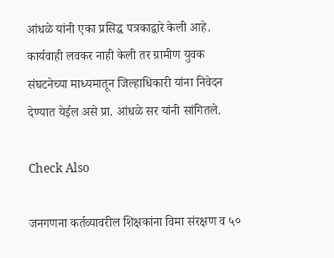आंधळे यांनी एका प्रसिद्ध पत्रकाद्वारे केली आहे. कार्यवाही लवकर नाही केली तर ग्रामीण युवक संघटनेच्या माध्यमातून जिल्हाधिकारी यांना निवेदन देण्यात येईल असे प्रा. आंधळे सर यांनी सांगितले.

Check Also

जनगणना कर्तव्यावरील शिक्षकांना विमा संरक्षण व ५०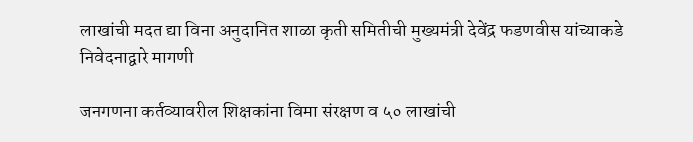लाखांची मदत द्या विना अनुदानित शाळा कृती समितीची मुख्यमंत्री देवेंद्र फडणवीस यांच्याकडे निवेदनाद्वारे मागणी

जनगणना कर्तव्यावरील शिक्षकांना विमा संरक्षण व ५० लाखांची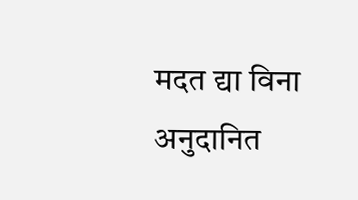मदत द्या विना अनुदानित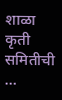शाळा कृती समितीची …